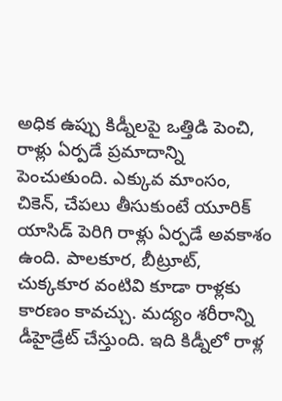అధిక ఉప్పు కిడ్నీలపై ఒత్తిడి పెంచి, రాళ్లు ఏర్పడే ప్రమాదాన్ని పెంచుతుంది. ఎక్కువ మాంసం, చికెన్, చేపలు తీసుకుంటే యూరిక్ యాసిడ్ పెరిగి రాళ్లు ఏర్పడే అవకాశం ఉంది. పాలకూర, బీట్రూట్, చుక్కకూర వంటివి కూడా రాళ్లకు కారణం కావచ్చు. మద్యం శరీరాన్ని డీహైడ్రేట్ చేస్తుంది. ఇది కిడ్నీలో రాళ్ల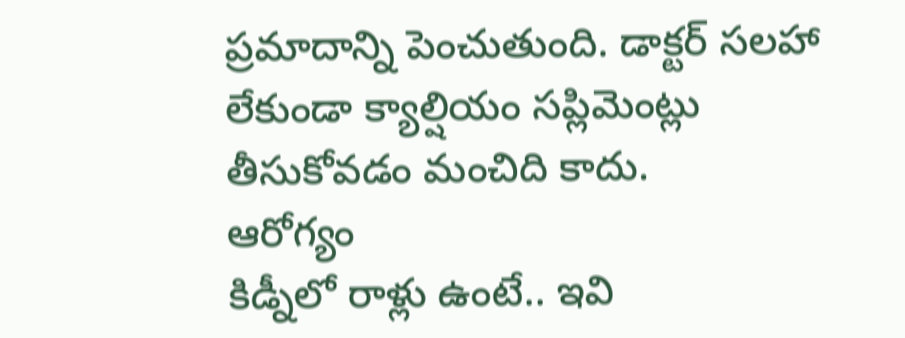ప్రమాదాన్ని పెంచుతుంది. డాక్టర్ సలహా లేకుండా క్యాల్షియం సప్లిమెంట్లు తీసుకోవడం మంచిది కాదు.
ఆరోగ్యం
కిడ్నీలో రాళ్లు ఉంటే.. ఇవి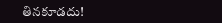తినకూడదు!